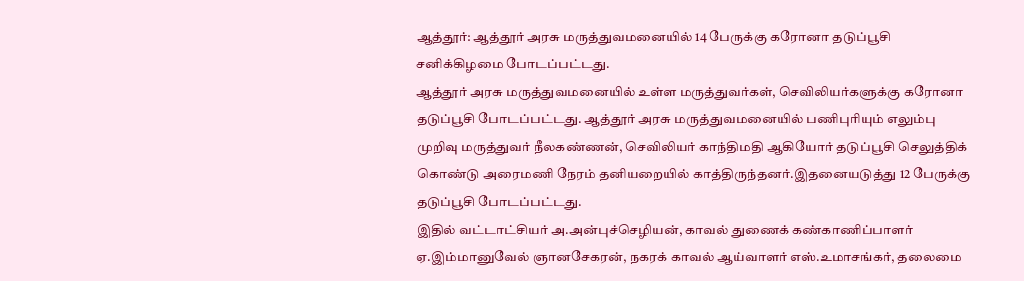ஆத்தூர்: ஆத்தூர் அரசு மருத்துவமனையில் 14 பேருக்கு கரோனா தடுப்பூசி சனிக்கிழமை போடப்பட்டது.
ஆத்தூர் அரசு மருத்துவமனையில் உள்ள மருத்துவர்கள், செவிலியர்களுக்கு கரோனா தடுப்பூசி போடப்பட்டது. ஆத்தூர் அரசு மருத்துவமனையில் பணிபுரியும் எலும்பு முறிவு மருத்துவர் நீலகண்ணன், செவிலியர் காந்திமதி ஆகியோர் தடுப்பூசி செலுத்திக் கொண்டு அரைமணி நேரம் தனியறையில் காத்திருந்தனர்.இதனையடுத்து 12 பேருக்கு தடுப்பூசி போடப்பட்டது.
இதில் வட்டாட்சியர் அ.அன்புச்செழியன், காவல் துணைக் கண்காணிப்பாளர் ஏ.இம்மானுவேல் ஞானசேகரன், நகரக் காவல் ஆய்வாளர் எஸ்.உமாசங்கர், தலைமை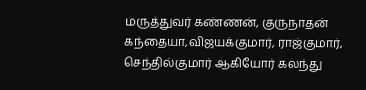மருத்துவர் கண்ணன், குருநாதன் கந்தையா,விஜயக்குமார், ராஜ்குமார், செந்தில்குமார் ஆகியோர் கலந்து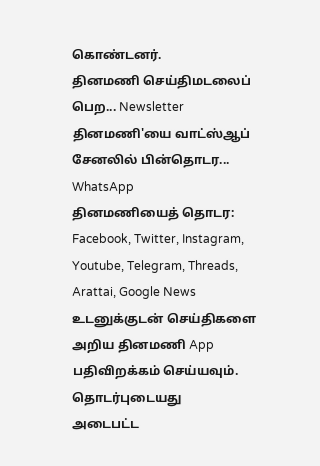கொண்டனர்.
தினமணி செய்திமடலைப் பெற... Newsletter
தினமணி'யை வாட்ஸ்ஆப் சேனலில் பின்தொடர... WhatsApp
தினமணியைத் தொடர: Facebook, Twitter, Instagram, Youtube, Telegram, Threads, Arattai, Google News
உடனுக்குடன் செய்திகளை அறிய தினமணி App பதிவிறக்கம் செய்யவும்.
தொடர்புடையது
அடைபட்ட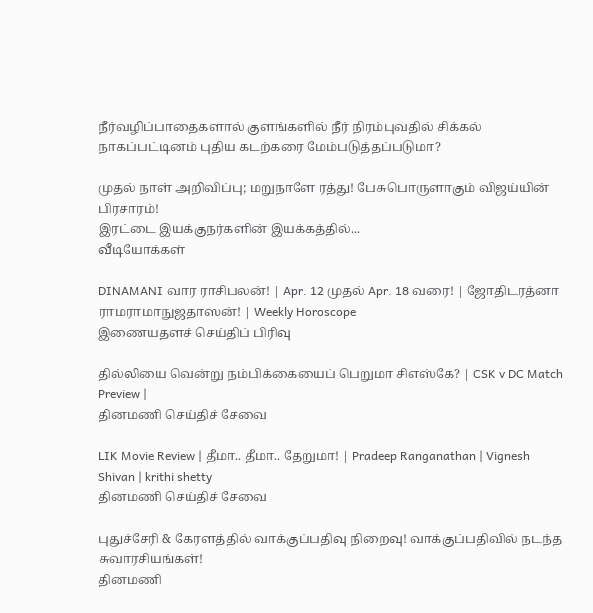நீர்வழிப்பாதைகளால் குளங்களில் நீர் நிரம்புவதில் சிக்கல்
நாகப்பட்டினம் புதிய கடற்கரை மேம்படுத்தப்படுமா?

முதல் நாள் அறிவிப்பு; மறுநாளே ரத்து! பேசுபொருளாகும் விஜய்யின் பிரசாரம்!
இரட்டை இயக்குநர்களின் இயக்கத்தில்...
வீடியோக்கள்

DINAMANI வார ராசிபலன்! | Apr. 12 முதல் Apr. 18 வரை! | ஜோதிடரத்னா ராமராமாநுஜதாஸன்! | Weekly Horoscope
இணையதளச் செய்திப் பிரிவு

தில்லியை வென்று நம்பிக்கையைப் பெறுமா சிஎஸ்கே? | CSK v DC Match Preview |
தினமணி செய்திச் சேவை

LIK Movie Review | தீமா.. தீமா.. தேறுமா! | Pradeep Ranganathan | Vignesh Shivan | krithi shetty
தினமணி செய்திச் சேவை

புதுச்சேரி & கேரளத்தில் வாக்குப்பதிவு நிறைவு! வாக்குப்பதிவில் நடந்த சுவாரசியங்கள்!
தினமணி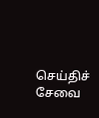செய்திச் சேவை